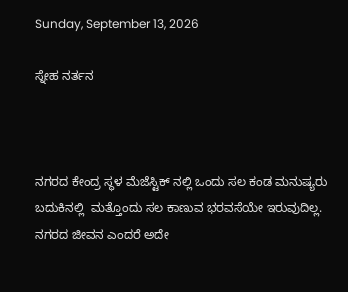Sunday, September 13, 2026

ಸ್ನೇಹ ನರ್ತನ



ನಗರದ ಕೇಂದ್ರ ಸ್ಥಳ ಮೆಜೆಸ್ಟಿಕ್ ನಲ್ಲಿ ಒಂದು ಸಲ ಕಂಡ ಮನುಷ್ಯರು ಬದುಕಿನಲ್ಲಿ  ಮತ್ತೊಂದು ಸಲ ಕಾಣುವ ಭರವಸೆಯೇ ಇರುವುದಿಲ್ಲ. ನಗರದ ಜೀವನ ಎಂದರೆ ಅದೇ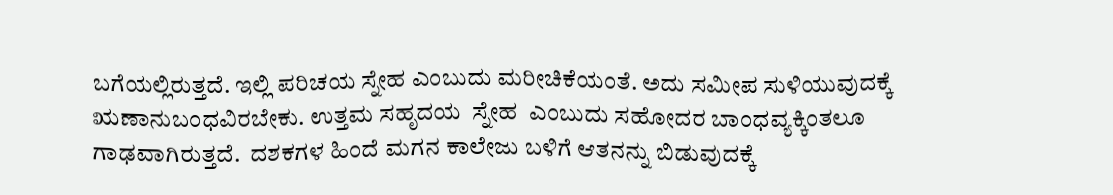ಬಗೆಯಲ್ಲಿರುತ್ತದೆ. ಇಲ್ಲಿ ಪರಿಚಯ ಸ್ನೇಹ ಎಂಬುದು ಮರೀಚಿಕೆಯಂತೆ. ಅದು ಸಮೀಪ ಸುಳಿಯುವುದಕ್ಕೆ ಋಣಾನುಬಂಧವಿರಬೇಕು. ಉತ್ತಮ ಸಹೃದಯ  ಸ್ನೇಹ  ಎಂಬುದು ಸಹೋದರ ಬಾಂಧವ್ಯಕ್ಕಿಂತಲೂ ಗಾಢವಾಗಿರುತ್ತದೆ.  ದಶಕಗಳ ಹಿಂದೆ ಮಗನ ಕಾಲೇಜು ಬಳಿಗೆ ಆತನನ್ನು ಬಿಡುವುದಕ್ಕೆ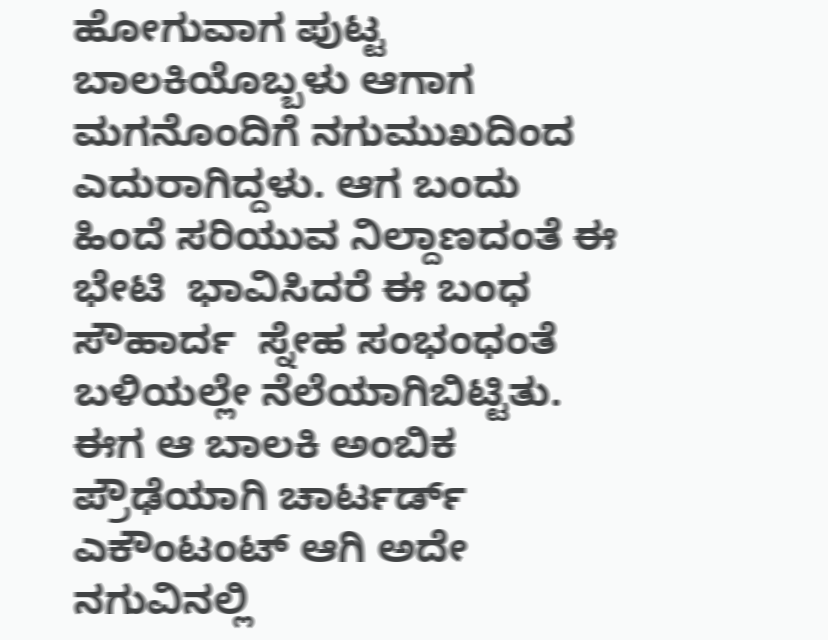ಹೋಗುವಾಗ ಪುಟ್ಟ ಬಾಲಕಿಯೊಬ್ಬಳು ಆಗಾಗ ಮಗನೊಂದಿಗೆ ನಗುಮುಖದಿಂದ ಎದುರಾಗಿದ್ದಳು. ಆಗ ಬಂದು ಹಿಂದೆ ಸರಿಯುವ ನಿಲ್ದಾಣದಂತೆ ಈ ಭೇಟಿ  ಭಾವಿಸಿದರೆ ಈ ಬಂಧ ಸೌಹಾರ್ದ  ಸ್ನೇಹ ಸಂಭಂಧಂತೆ ಬಳಿಯಲ್ಲೇ ನೆಲೆಯಾಗಿಬಿಟ್ಟಿತು. ಈಗ ಆ ಬಾಲಕಿ ಅಂಬಿಕ ಪ್ರೌಢೆಯಾಗಿ ಚಾರ್ಟರ್ಡ್ ಎಕೌಂಟಂಟ್ ಆಗಿ ಅದೇ ನಗುವಿನಲ್ಲಿ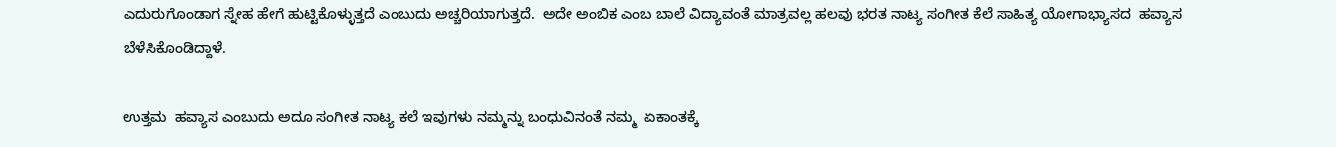ಎದುರುಗೊಂಡಾಗ ಸ್ನೇಹ ಹೇಗೆ ಹುಟ್ಟಿಕೊಳ್ಳುತ್ತದೆ ಎಂಬುದು ಅಚ್ಚರಿಯಾಗುತ್ತದೆ.  ಅದೇ ಅಂಬಿಕ ಎಂಬ ಬಾಲೆ ವಿದ್ಯಾವಂತೆ ಮಾತ್ರವಲ್ಲ ಹಲವು ಭರತ ನಾಟ್ಯ ಸಂಗೀತ ಕೆಲೆ ಸಾಹಿತ್ಯ ಯೋಗಾಭ್ಯಾಸದ  ಹವ್ಯಾಸ ಬೆಳೆಸಿಕೊಂಡಿದ್ದಾಳೆ.

ಉತ್ತಮ  ಹವ್ಯಾಸ ಎಂಬುದು ಅದೂ ಸಂಗೀತ ನಾಟ್ಯ ಕಲೆ ಇವುಗಳು ನಮ್ಮನ್ನು ಬಂಧುವಿನಂತೆ ನಮ್ಮ  ಏಕಾಂತಕ್ಕೆ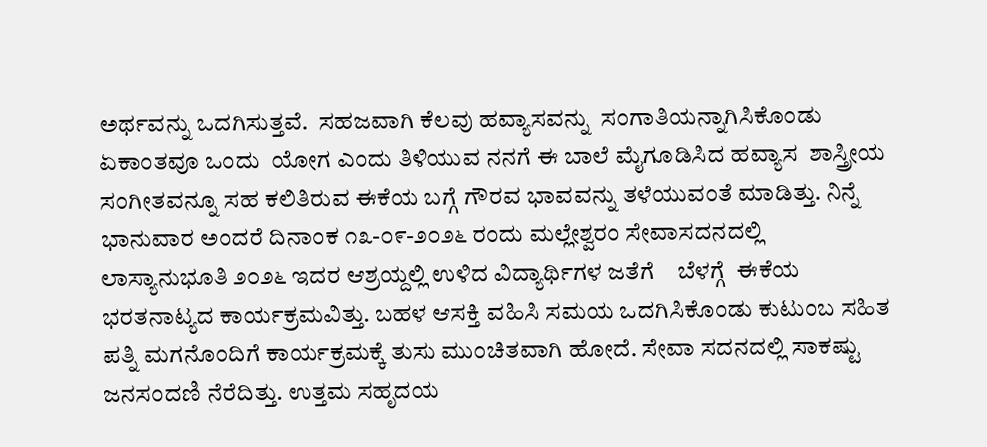ಅರ್ಥವನ್ನು ಒದಗಿಸುತ್ತವೆ.  ಸಹಜವಾಗಿ ಕೆಲವು ಹವ್ಯಾಸವನ್ನು  ಸಂಗಾತಿಯನ್ನಾಗಿಸಿಕೊಂಡು ಏಕಾಂತವೂ ಒಂದು  ಯೋಗ ಎಂದು ತಿಳಿಯುವ ನನಗೆ ಈ ಬಾಲೆ ಮೈಗೂಡಿಸಿದ ಹವ್ಯಾಸ  ಶಾಸ್ತ್ರೀಯ ಸಂಗೀತವನ್ನೂ ಸಹ ಕಲಿತಿರುವ ಈಕೆಯ ಬಗ್ಗೆ ಗೌರವ ಭಾವವನ್ನು ತಳೆಯುವಂತೆ ಮಾಡಿತ್ತು. ನಿನ್ನೆ ಭಾನುವಾರ ಅಂದರೆ ದಿನಾಂಕ ೧೩-೦೯-೨೦೨೬ ರಂದು ಮಲ್ಲೇಶ್ವರಂ ಸೇವಾಸದನದಲ್ಲಿ   ಲಾಸ್ಯಾನುಭೂತಿ ೨೦೨೬ ಇದರ ಆಶ್ರಯ್ದಲ್ಲಿ ಉಳಿದ ವಿದ್ಯಾರ್ಥಿಗಳ ಜತೆಗೆ    ಬೆಳಗ್ಗೆ  ಈಕೆಯ ಭರತನಾಟ್ಯದ ಕಾರ್ಯಕ್ರಮವಿತ್ತು. ಬಹಳ ಆಸಕ್ತಿ ವಹಿಸಿ ಸಮಯ ಒದಗಿಸಿಕೊಂಡು ಕುಟುಂಬ ಸಹಿತ ಪತ್ನಿ ಮಗನೊಂದಿಗೆ ಕಾರ್ಯಕ್ರಮಕ್ಕೆ ತುಸು ಮುಂಚಿತವಾಗಿ ಹೋದೆ. ಸೇವಾ ಸದನದಲ್ಲಿ ಸಾಕಷ್ಟು ಜನಸಂದಣಿ ನೆರೆದಿತ್ತು. ಉತ್ತಮ ಸಹೃದಯ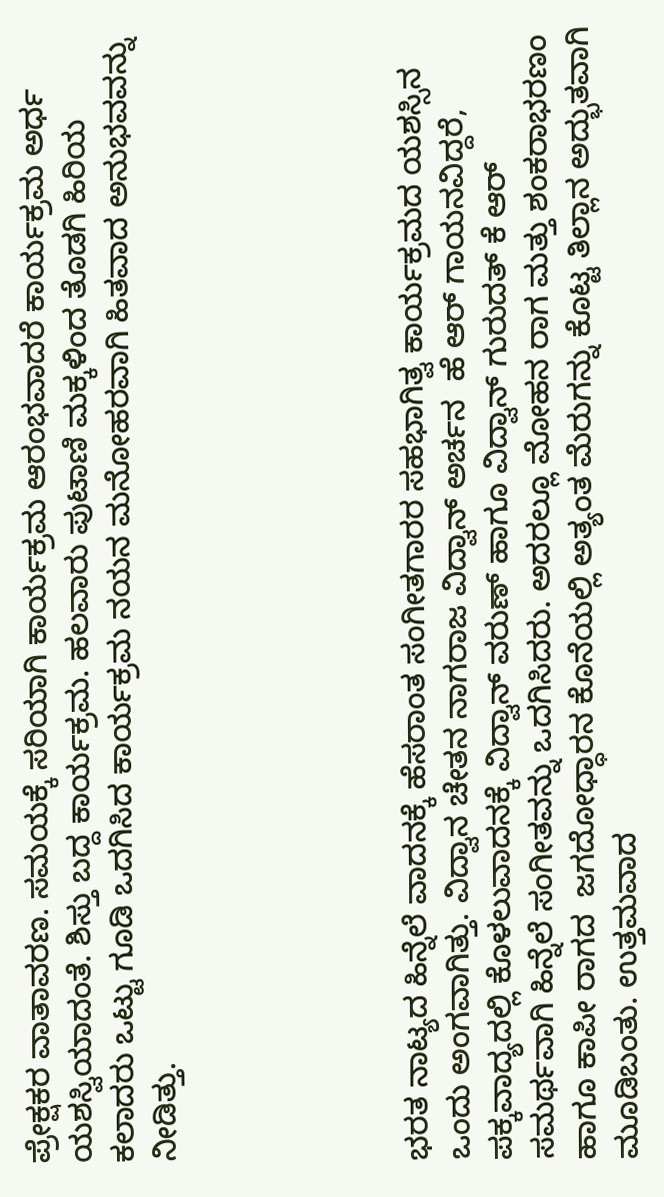ಪ್ರೇಕ್ಷಕರ ವಾತಾವರಣ. ಸಮಯಕ್ಕೆ ಸರಿಯಾಗಿ ಕಾರ್ಯಕ್ರಮ ಆರಂಭವಾದರೆ ಕಾರ್ಯಕ್ರಮ ಅರ್ಧ ಯಶಸ್ವಿಯಾದಂತೆ. ಶಿಸ್ತು ಬದ್ದ ಕಾರ್ಯಕ್ರಮ. ಹಲವಾರು ಪುಟಾಣಿ ಮಕ್ಕಳಿಂದ ತೊಡಗಿ ಹಿರಿಯ ಕಲಾದರು ಒಟ್ಟು ಗೂಡಿ ಒದಗಿಸಿದ ಕಾರ್ಯಕ್ರಮ ನಯನ ಮನೋಹರವಾಗಿ ಹಿತವಾದ ಅನುಭವವನ್ನು ನೀಡಿತ್ತು.





ಭರತ ನಾಟ್ಯದ ಹಿನ್ನೆಲೆ ವಾದನಕ್ಕೆ ಹೆಸರಾಂತ ಸಂಗೀತಗಾರರ ಸಹಭಾಗಿತ್ವ ಕಾರ್ಯಕ್ರಮದ ಯಶಸ್ಸಿನ ಒಂದು ಅಂಗವಾಗಿತ್ತು. ವಿದ್ವಾನ ಚೇತನ ನಾಗರಾಜ ವಿದ್ವಾನ್ ಅರ್ಚನ  ಹೆ ಆರ್ ಗಾಯನವಿದ್ದರೆ, ಪಕ್ಕವಾದ್ಯದಲ್ಲಿ ಕೊಳಲುವಾದನಕ್ಕೆ ವಿದ್ವಾನ್ ವರುಣ್ ಹಾಗೂ ವಿದ್ವಾನ್ ಗುರುದತ್ ಕೆ ಆರ್ ಸಮರ್ಥವಾಗಿ ಹಿನ್ನೆಲೆ ಸಂಗೀತವನ್ನು ಒದಗಿಸಿದರು. ಅದರಲ್ಲೂ ಮೋಹನ ರಾಗ ಮತ್ತು ಶಂಕರಾಭರಣಂ  ಹಾಗೂ ಕಾಪೀ ರಾಗದ  ಜಗದೋಧ್ಧಾರನ ಕೊನೆಯಲ್ಲಿ ಅತ್ಯಂತ ಮೆರುಗನ್ನು ಕೊಟ್ಟ ತಿಲ್ಲಾನ ಅದ್ಭುತವಾಗಿ ಮೂಡಿಬಂತು. ಉತ್ತಮವಾದ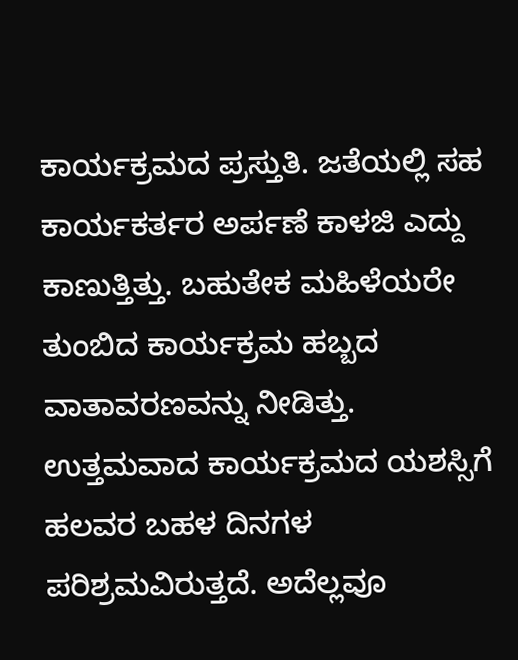ಕಾರ್ಯಕ್ರಮದ ಪ್ರಸ್ತುತಿ. ಜತೆಯಲ್ಲಿ ಸಹ ಕಾರ್ಯಕರ್ತರ ಅರ್ಪಣೆ ಕಾಳಜಿ ಎದ್ದು ಕಾಣುತ್ತಿತ್ತು. ಬಹುತೇಕ ಮಹಿಳೆಯರೇ ತುಂಬಿದ ಕಾರ್ಯಕ್ರಮ ಹಬ್ಬದ ವಾತಾವರಣವನ್ನು ನೀಡಿತ್ತು.   ಉತ್ತಮವಾದ ಕಾರ್ಯಕ್ರಮದ ಯಶಸ್ಸಿಗೆ ಹಲವರ ಬಹಳ ದಿನಗಳ ಪರಿಶ್ರಮವಿರುತ್ತದೆ. ಅದೆಲ್ಲವೂ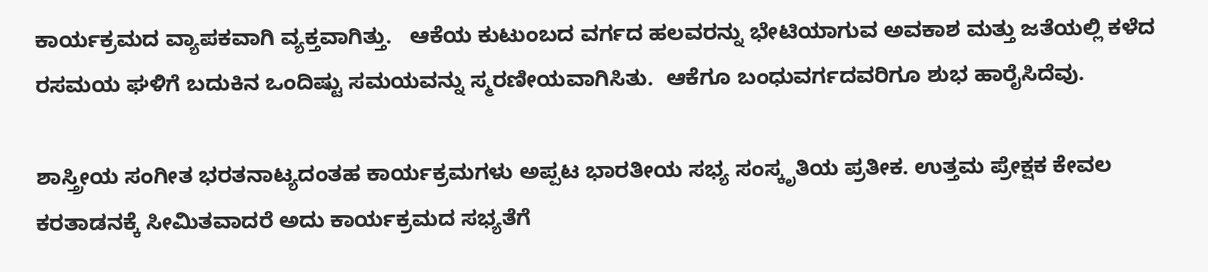ಕಾರ್ಯಕ್ರಮದ ವ್ಯಾಪಕವಾಗಿ ವ್ಯಕ್ತವಾಗಿತ್ತು.   ಆಕೆಯ ಕುಟುಂಬದ ವರ್ಗದ ಹಲವರನ್ನು ಭೇಟಿಯಾಗುವ ಅವಕಾಶ ಮತ್ತು ಜತೆಯಲ್ಲಿ ಕಳೆದ ರಸಮಯ ಘಳಿಗೆ ಬದುಕಿನ ಒಂದಿಷ್ಟು ಸಮಯವನ್ನು ಸ್ಮರಣೀಯವಾಗಿಸಿತು.  ಆಕೆಗೂ ಬಂಧುವರ್ಗದವರಿಗೂ ಶುಭ ಹಾರೈಸಿದೆವು.

ಶಾಸ್ತ್ರೀಯ ಸಂಗೀತ ಭರತನಾಟ್ಯದಂತಹ ಕಾರ್ಯಕ್ರಮಗಳು ಅಪ್ಪಟ ಭಾರತೀಯ ಸಭ್ಯ ಸಂಸ್ಕೃತಿಯ ಪ್ರತೀಕ. ಉತ್ತಮ ಪ್ರೇಕ್ಷಕ ಕೇವಲ ಕರತಾಡನಕ್ಕೆ ಸೀಮಿತವಾದರೆ ಅದು ಕಾರ್ಯಕ್ರಮದ ಸಭ್ಯತೆಗೆ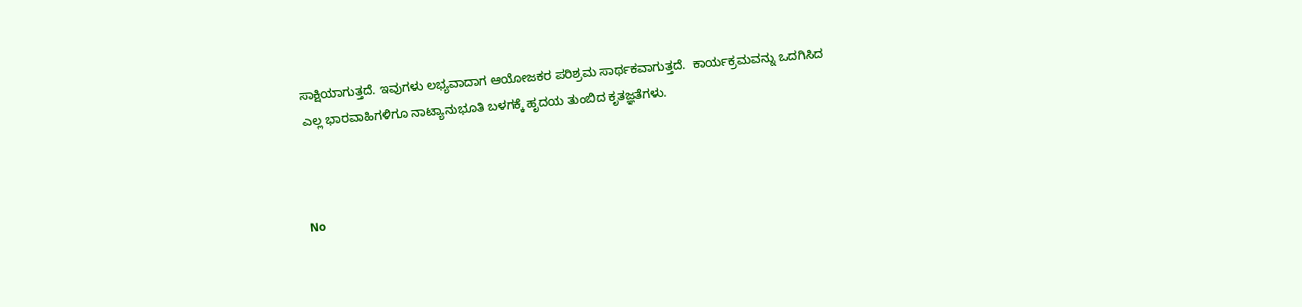ಸಾಕ್ಷಿಯಾಗುತ್ತದೆ. ಇವುಗಳು ಲಭ್ಯವಾದಾಗ ಆಯೋಜಕರ ಪರಿಶ್ರಮ ಸಾರ್ಥಕವಾಗುತ್ತದೆ.  ಕಾರ್ಯಕ್ರಮವನ್ನು ಒದಗಿಸಿದ ಎಲ್ಲ ಭಾರವಾಹಿಗಳಿಗೂ ನಾಟ್ಯಾನುಭೂತಿ ಬಳಗಕ್ಕೆ ಹೃದಯ ತುಂಬಿದ ಕೃತಜ್ಞತೆಗಳು.



No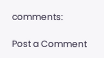comments:

Post a Comment